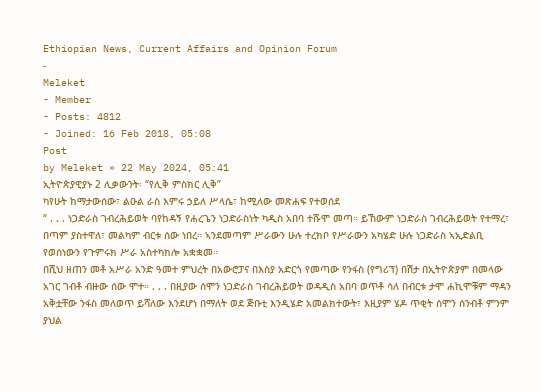Ethiopian News, Current Affairs and Opinion Forum
-
Meleket
- Member
- Posts: 4812
- Joined: 16 Feb 2018, 05:08
Post
by Meleket » 22 May 2024, 05:41
ኢትዮጵያዊያኑ 2 ሊቃውንት፡ “የሊቅ ምስክር ሊቅ”
ካየሁት ከማታውሰው፣ ልዑል ራስ እምሩ ኃይለ ሥላሴ፣ ከሚለው መጽሐፍ የተወሰደ
“ . . . ነጋድራስ ገብረሕይወት ባየከዳኝ የሐረጌን ነጋድራስነት ካዲስ አበባ ተሹሞ መጣ። ይኸውም ነጋድራስ ገብረሕይወት የተማረ፣ በጣም ያስተዋለ፣ መልካም ብርቱ ሰው ነበረ። ኣንደመጣም ሥራውን ሁሉ ተረክቦ የሥራውን አካሄድ ሁሉ ነጋድራስ ኣኢድልቢ የወሰነውን የጉምሩክ ሥራ አስተካክሎ አቋቋመ።
በሺህ ዘጠን መቶ አሥራ አንድ ዓመተ ምህረት በአውሮፓና በእስያ አድርጎ የመጣው የንፋስ (የግሪፕ) በሽታ በኢትዮጵያም በመላው አገር ገብቶ ብዙው ሰው ሞተ። . . . በዚያው ሰሞን ነጋድራስ ገብረሕይወት ወዳዲስ አበባ ወጥቶ ሳለ በብርቱ ታሞ ሐኪሞቹም ማዳን አቅቷቸው ንፋስ መለወጥ ይሻለው እንደሆነ በማለት ወደ ጅቡቲ እንዲሄድ አመልክተውት፣ እዚያም ሄዶ ጥቂት ሰሞን ሰንብቶ ምንም ያህል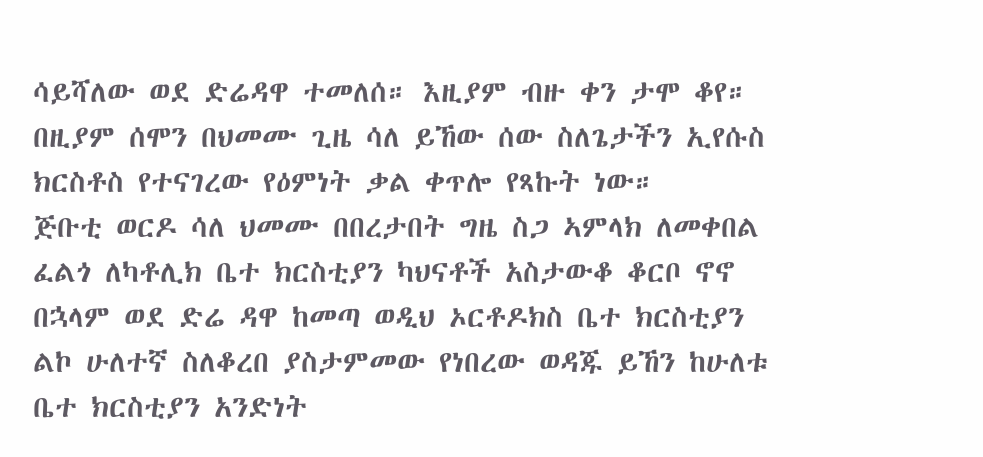ሳይሻለው ወደ ድሬዳዋ ተመለሰ። እዚያም ብዙ ቀን ታሞ ቆየ። በዚያም ሰሞን በህመሙ ጊዜ ሳለ ይኸው ሰው ስለጌታችን ኢየሱስ ክርስቶስ የተናገረው የዕምነት ቃል ቀጥሎ የጻኩት ነው።
ጅቡቲ ወርዶ ሳለ ህመሙ በበረታበት ግዜ ስጋ ኣምላክ ለመቀበል ፈልጎ ለካቶሊክ ቤተ ክርስቲያን ካህናቶች አስታውቆ ቆርቦ ኖኖ በኋላም ወደ ድሬ ዳዋ ከመጣ ወዲህ ኦርቶዶክስ ቤተ ክርስቲያን ልኮ ሁለተኛ ስለቆረበ ያስታምመው የነበረው ወዳጁ ይኸን ከሁለቱ ቤተ ክርስቲያን አንድነት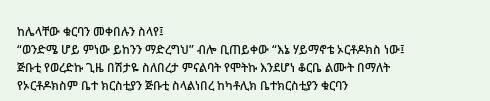ከሌላቸው ቁርባን መቀበሉን ስላየ፤
“ወንድሜ ሆይ ምነው ይከንን ማድረግህ” ብሎ ቢጠይቀው “እኔ ሃይማኖቴ ኦርቶዶክስ ነው፤ ጅቡቲ የወረድኩ ጊዜ በሽታዬ ስለበረታ ምናልባት የሞትኩ እንደሆነ ቆርቤ ልሙት በማለት የኦርቶዶክስም ቤተ ክርስቲያን ጅቡቲ ስላልነበረ ከካቶሊክ ቤተክርስቲያን ቁርባን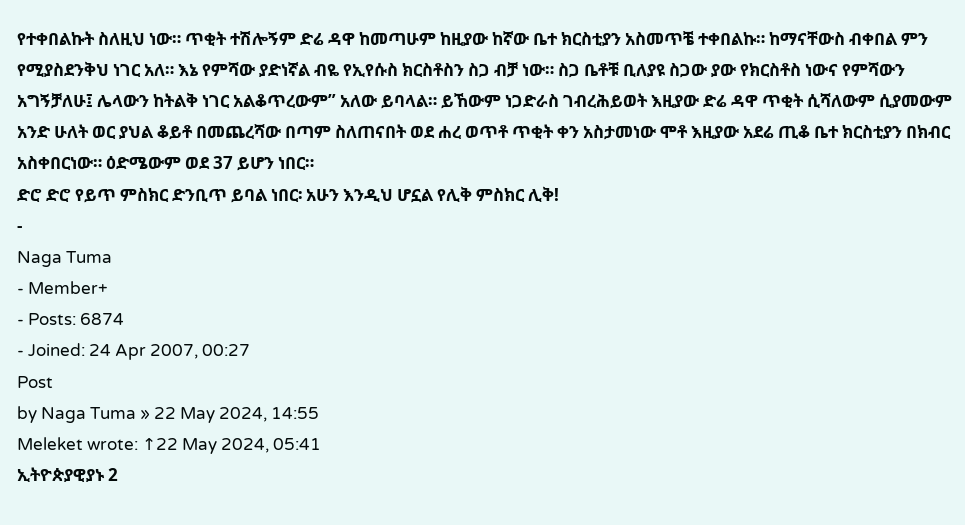የተቀበልኩት ስለዚህ ነው። ጥቂት ተሽሎኝም ድሬ ዳዋ ከመጣሁም ከዚያው ከኛው ቤተ ክርስቲያን አስመጥቼ ተቀበልኩ። ከማናቸውስ ብቀበል ምን የሚያስደንቅህ ነገር አለ። እኔ የምሻው ያድነኛል ብዬ የኢየሱስ ክርስቶስን ስጋ ብቻ ነው። ስጋ ቤቶቹ ቢለያዩ ስጋው ያው የክርስቶስ ነውና የምሻውን አግኝቻለሁ፤ ሌላውን ከትልቅ ነገር አልቆጥረውም” አለው ይባላል። ይኸውም ነጋድራስ ገብረሕይወት እዚያው ድሬ ዳዋ ጥቂት ሲሻለውም ሲያመውም አንድ ሁለት ወር ያህል ቆይቶ በመጨረሻው በጣም ስለጠናበት ወደ ሐረ ወጥቶ ጥቂት ቀን አስታመነው ሞቶ እዚያው አደሬ ጢቆ ቤተ ክርስቲያን በክብር አስቀበርነው። ዕድሜውም ወደ 37 ይሆን ነበር።
ድሮ ድሮ የይጥ ምስክር ድንቢጥ ይባል ነበር፡ አሁን እንዲህ ሆኗል የሊቅ ምስክር ሊቅ!
-
Naga Tuma
- Member+
- Posts: 6874
- Joined: 24 Apr 2007, 00:27
Post
by Naga Tuma » 22 May 2024, 14:55
Meleket wrote: ↑22 May 2024, 05:41
ኢትዮጵያዊያኑ 2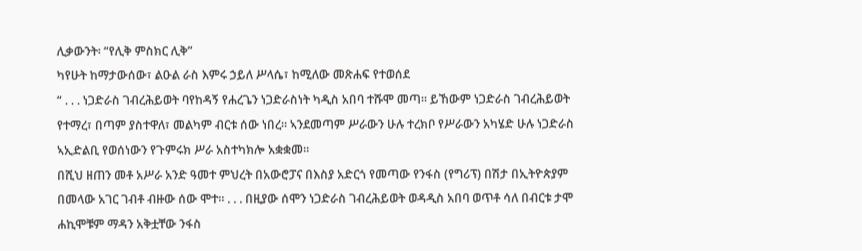ሊቃውንት፡ “የሊቅ ምስክር ሊቅ”
ካየሁት ከማታውሰው፣ ልዑል ራስ እምሩ ኃይለ ሥላሴ፣ ከሚለው መጽሐፍ የተወሰደ
“ . . . ነጋድራስ ገብረሕይወት ባየከዳኝ የሐረጌን ነጋድራስነት ካዲስ አበባ ተሹሞ መጣ። ይኸውም ነጋድራስ ገብረሕይወት የተማረ፣ በጣም ያስተዋለ፣ መልካም ብርቱ ሰው ነበረ። ኣንደመጣም ሥራውን ሁሉ ተረክቦ የሥራውን አካሄድ ሁሉ ነጋድራስ ኣኢድልቢ የወሰነውን የጉምሩክ ሥራ አስተካክሎ አቋቋመ።
በሺህ ዘጠን መቶ አሥራ አንድ ዓመተ ምህረት በአውሮፓና በእስያ አድርጎ የመጣው የንፋስ (የግሪፕ) በሽታ በኢትዮጵያም በመላው አገር ገብቶ ብዙው ሰው ሞተ። . . . በዚያው ሰሞን ነጋድራስ ገብረሕይወት ወዳዲስ አበባ ወጥቶ ሳለ በብርቱ ታሞ ሐኪሞቹም ማዳን አቅቷቸው ንፋስ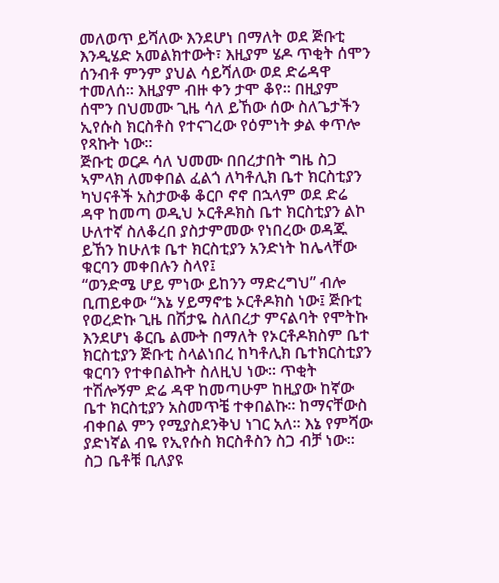መለወጥ ይሻለው እንደሆነ በማለት ወደ ጅቡቲ እንዲሄድ አመልክተውት፣ እዚያም ሄዶ ጥቂት ሰሞን ሰንብቶ ምንም ያህል ሳይሻለው ወደ ድሬዳዋ ተመለሰ። እዚያም ብዙ ቀን ታሞ ቆየ። በዚያም ሰሞን በህመሙ ጊዜ ሳለ ይኸው ሰው ስለጌታችን ኢየሱስ ክርስቶስ የተናገረው የዕምነት ቃል ቀጥሎ የጻኩት ነው።
ጅቡቲ ወርዶ ሳለ ህመሙ በበረታበት ግዜ ስጋ ኣምላክ ለመቀበል ፈልጎ ለካቶሊክ ቤተ ክርስቲያን ካህናቶች አስታውቆ ቆርቦ ኖኖ በኋላም ወደ ድሬ ዳዋ ከመጣ ወዲህ ኦርቶዶክስ ቤተ ክርስቲያን ልኮ ሁለተኛ ስለቆረበ ያስታምመው የነበረው ወዳጁ ይኸን ከሁለቱ ቤተ ክርስቲያን አንድነት ከሌላቸው ቁርባን መቀበሉን ስላየ፤
“ወንድሜ ሆይ ምነው ይከንን ማድረግህ” ብሎ ቢጠይቀው “እኔ ሃይማኖቴ ኦርቶዶክስ ነው፤ ጅቡቲ የወረድኩ ጊዜ በሽታዬ ስለበረታ ምናልባት የሞትኩ እንደሆነ ቆርቤ ልሙት በማለት የኦርቶዶክስም ቤተ ክርስቲያን ጅቡቲ ስላልነበረ ከካቶሊክ ቤተክርስቲያን ቁርባን የተቀበልኩት ስለዚህ ነው። ጥቂት ተሽሎኝም ድሬ ዳዋ ከመጣሁም ከዚያው ከኛው ቤተ ክርስቲያን አስመጥቼ ተቀበልኩ። ከማናቸውስ ብቀበል ምን የሚያስደንቅህ ነገር አለ። እኔ የምሻው ያድነኛል ብዬ የኢየሱስ ክርስቶስን ስጋ ብቻ ነው። ስጋ ቤቶቹ ቢለያዩ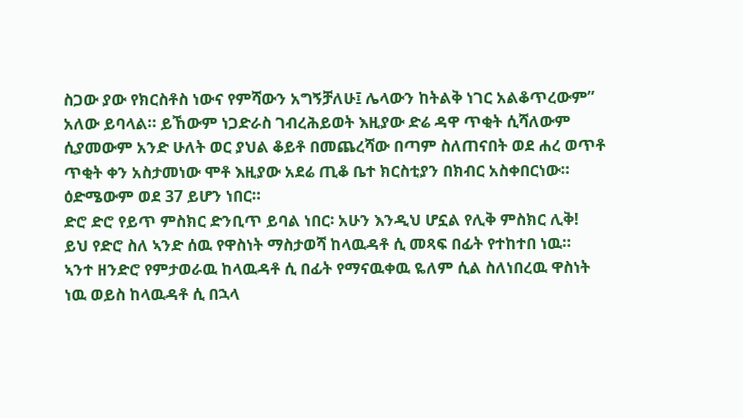ስጋው ያው የክርስቶስ ነውና የምሻውን አግኝቻለሁ፤ ሌላውን ከትልቅ ነገር አልቆጥረውም” አለው ይባላል። ይኸውም ነጋድራስ ገብረሕይወት እዚያው ድሬ ዳዋ ጥቂት ሲሻለውም ሲያመውም አንድ ሁለት ወር ያህል ቆይቶ በመጨረሻው በጣም ስለጠናበት ወደ ሐረ ወጥቶ ጥቂት ቀን አስታመነው ሞቶ እዚያው አደሬ ጢቆ ቤተ ክርስቲያን በክብር አስቀበርነው። ዕድሜውም ወደ 37 ይሆን ነበር።
ድሮ ድሮ የይጥ ምስክር ድንቢጥ ይባል ነበር፡ አሁን እንዲህ ሆኗል የሊቅ ምስክር ሊቅ!
ይህ የድሮ ስለ ኣንድ ሰዉ የዋስነት ማስታወሻ ከላዉዳቶ ሲ መጻፍ በፊት የተከተበ ነዉ።
ኣንተ ዘንድሮ የምታወራዉ ከላዉዳቶ ሲ በፊት የማናዉቀዉ ዬለም ሲል ስለነበረዉ ዋስነት ነዉ ወይስ ከላዉዳቶ ሲ በኋላ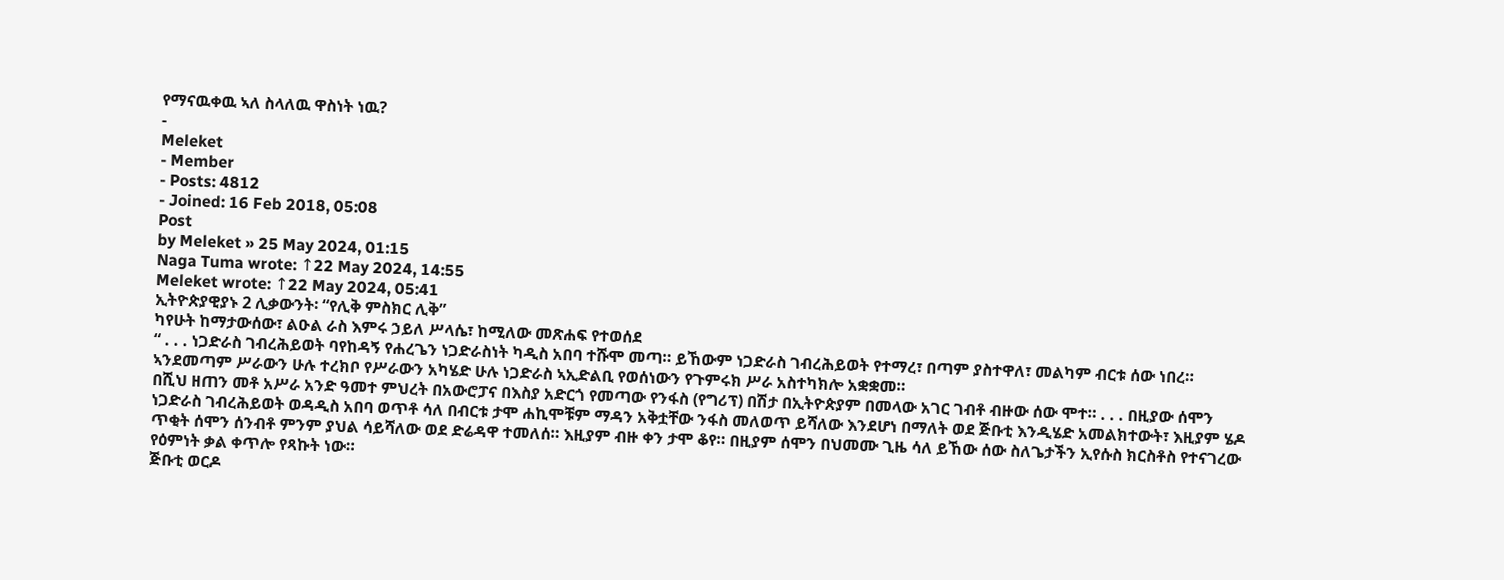የማናዉቀዉ ኣለ ስላለዉ ዋስነት ነዉ?
-
Meleket
- Member
- Posts: 4812
- Joined: 16 Feb 2018, 05:08
Post
by Meleket » 25 May 2024, 01:15
Naga Tuma wrote: ↑22 May 2024, 14:55
Meleket wrote: ↑22 May 2024, 05:41
ኢትዮጵያዊያኑ 2 ሊቃውንት፡ “የሊቅ ምስክር ሊቅ”
ካየሁት ከማታውሰው፣ ልዑል ራስ እምሩ ኃይለ ሥላሴ፣ ከሚለው መጽሐፍ የተወሰደ
“ . . . ነጋድራስ ገብረሕይወት ባየከዳኝ የሐረጌን ነጋድራስነት ካዲስ አበባ ተሹሞ መጣ። ይኸውም ነጋድራስ ገብረሕይወት የተማረ፣ በጣም ያስተዋለ፣ መልካም ብርቱ ሰው ነበረ። ኣንደመጣም ሥራውን ሁሉ ተረክቦ የሥራውን አካሄድ ሁሉ ነጋድራስ ኣኢድልቢ የወሰነውን የጉምሩክ ሥራ አስተካክሎ አቋቋመ።
በሺህ ዘጠን መቶ አሥራ አንድ ዓመተ ምህረት በአውሮፓና በእስያ አድርጎ የመጣው የንፋስ (የግሪፕ) በሽታ በኢትዮጵያም በመላው አገር ገብቶ ብዙው ሰው ሞተ። . . . በዚያው ሰሞን ነጋድራስ ገብረሕይወት ወዳዲስ አበባ ወጥቶ ሳለ በብርቱ ታሞ ሐኪሞቹም ማዳን አቅቷቸው ንፋስ መለወጥ ይሻለው እንደሆነ በማለት ወደ ጅቡቲ እንዲሄድ አመልክተውት፣ እዚያም ሄዶ ጥቂት ሰሞን ሰንብቶ ምንም ያህል ሳይሻለው ወደ ድሬዳዋ ተመለሰ። እዚያም ብዙ ቀን ታሞ ቆየ። በዚያም ሰሞን በህመሙ ጊዜ ሳለ ይኸው ሰው ስለጌታችን ኢየሱስ ክርስቶስ የተናገረው የዕምነት ቃል ቀጥሎ የጻኩት ነው።
ጅቡቲ ወርዶ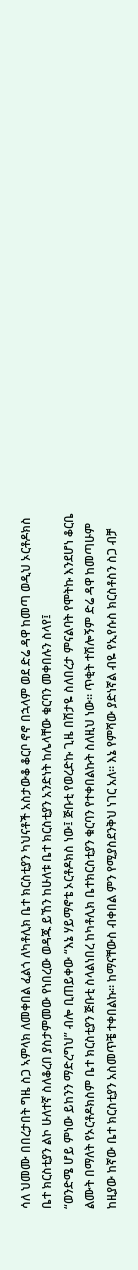ሳለ ህመሙ በበረታበት ግዜ ስጋ ኣምላክ ለመቀበል ፈልጎ ለካቶሊክ ቤተ ክርስቲያን ካህናቶች አስታውቆ ቆርቦ ኖኖ በኋላም ወደ ድሬ ዳዋ ከመጣ ወዲህ ኦርቶዶክስ ቤተ ክርስቲያን ልኮ ሁለተኛ ስለቆረበ ያስታምመው የነበረው ወዳጁ ይኸን ከሁለቱ ቤተ ክርስቲያን አንድነት ከሌላቸው ቁርባን መቀበሉን ስላየ፤
“ወንድሜ ሆይ ምነው ይከንን ማድረግህ” ብሎ ቢጠይቀው “እኔ ሃይማኖቴ ኦርቶዶክስ ነው፤ ጅቡቲ የወረድኩ ጊዜ በሽታዬ ስለበረታ ምናልባት የሞትኩ እንደሆነ ቆርቤ ልሙት በማለት የኦርቶዶክስም ቤተ ክርስቲያን ጅቡቲ ስላልነበረ ከካቶሊክ ቤተክርስቲያን ቁርባን የተቀበልኩት ስለዚህ ነው። ጥቂት ተሽሎኝም ድሬ ዳዋ ከመጣሁም ከዚያው ከኛው ቤተ ክርስቲያን አስመጥቼ ተቀበልኩ። ከማናቸውስ ብቀበል ምን የሚያስደንቅህ ነገር አለ። እኔ የምሻው ያድነኛል ብዬ የኢየሱስ ክርስቶስን ስጋ ብቻ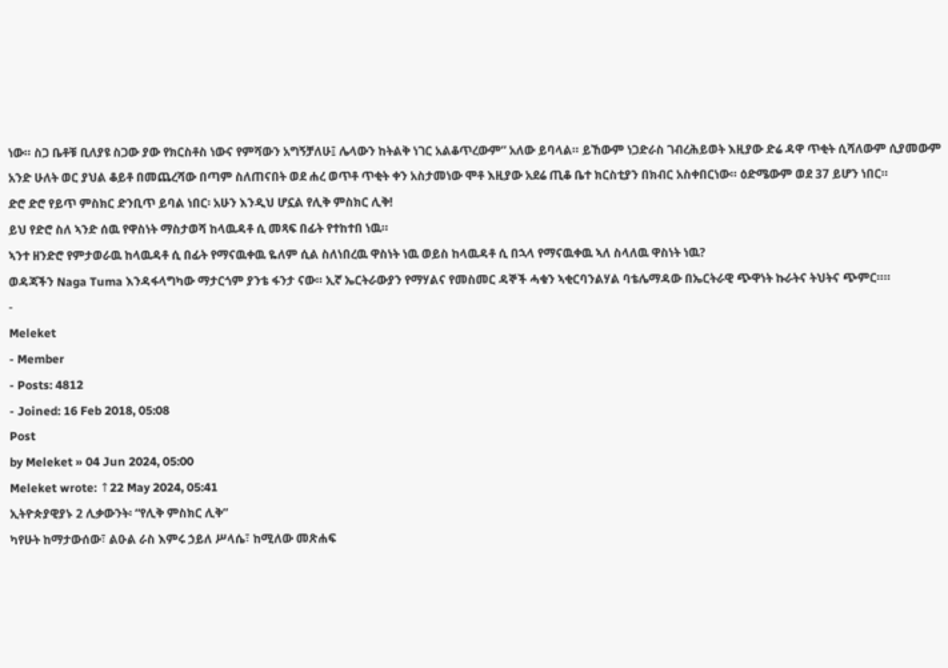ነው። ስጋ ቤቶቹ ቢለያዩ ስጋው ያው የክርስቶስ ነውና የምሻውን አግኝቻለሁ፤ ሌላውን ከትልቅ ነገር አልቆጥረውም” አለው ይባላል። ይኸውም ነጋድራስ ገብረሕይወት እዚያው ድሬ ዳዋ ጥቂት ሲሻለውም ሲያመውም አንድ ሁለት ወር ያህል ቆይቶ በመጨረሻው በጣም ስለጠናበት ወደ ሐረ ወጥቶ ጥቂት ቀን አስታመነው ሞቶ እዚያው አደሬ ጢቆ ቤተ ክርስቲያን በክብር አስቀበርነው። ዕድሜውም ወደ 37 ይሆን ነበር።
ድሮ ድሮ የይጥ ምስክር ድንቢጥ ይባል ነበር፡ አሁን እንዲህ ሆኗል የሊቅ ምስክር ሊቅ!
ይህ የድሮ ስለ ኣንድ ሰዉ የዋስነት ማስታወሻ ከላዉዳቶ ሲ መጻፍ በፊት የተከተበ ነዉ።
ኣንተ ዘንድሮ የምታወራዉ ከላዉዳቶ ሲ በፊት የማናዉቀዉ ዬለም ሲል ስለነበረዉ ዋስነት ነዉ ወይስ ከላዉዳቶ ሲ በኋላ የማናዉቀዉ ኣለ ስላለዉ ዋስነት ነዉ?
ወዳጃችን Naga Tuma እንዳፋላግካው ማታርጎም ያንቴ ፋንታ ናው። ኢኛ ኤርትራውያን የማሃልና የመስመር ዳኞች ሓቁን ኣቂርባንልሃል ባቴሌማዳው በኤርትራዊ ጭዋነት ኩራትና ትህትና ጭምር።።
-
Meleket
- Member
- Posts: 4812
- Joined: 16 Feb 2018, 05:08
Post
by Meleket » 04 Jun 2024, 05:00
Meleket wrote: ↑22 May 2024, 05:41
ኢትዮጵያዊያኑ 2 ሊቃውንት፡ “የሊቅ ምስክር ሊቅ”
ካየሁት ከማታውሰው፣ ልዑል ራስ እምሩ ኃይለ ሥላሴ፣ ከሚለው መጽሐፍ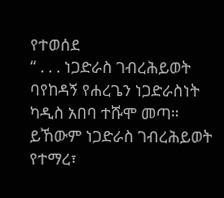የተወሰደ
“ . . . ነጋድራስ ገብረሕይወት ባየከዳኝ የሐረጌን ነጋድራስነት ካዲስ አበባ ተሹሞ መጣ። ይኸውም ነጋድራስ ገብረሕይወት የተማረ፣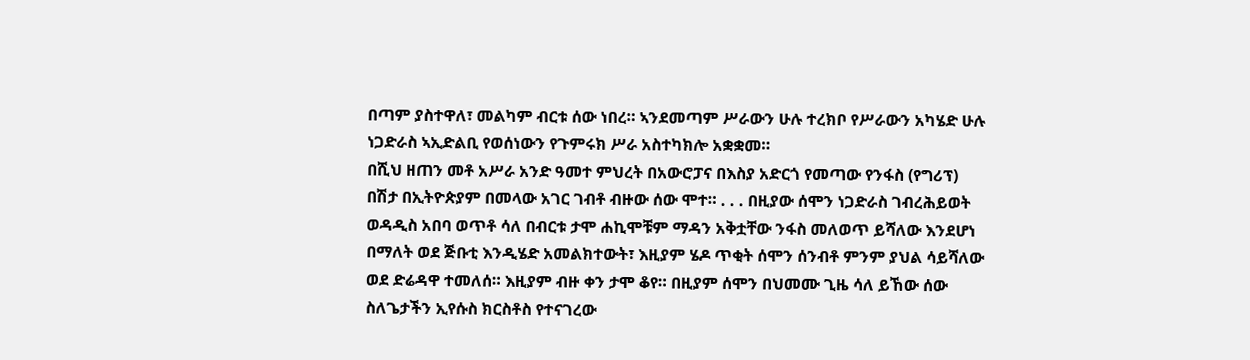በጣም ያስተዋለ፣ መልካም ብርቱ ሰው ነበረ። ኣንደመጣም ሥራውን ሁሉ ተረክቦ የሥራውን አካሄድ ሁሉ ነጋድራስ ኣኢድልቢ የወሰነውን የጉምሩክ ሥራ አስተካክሎ አቋቋመ።
በሺህ ዘጠን መቶ አሥራ አንድ ዓመተ ምህረት በአውሮፓና በእስያ አድርጎ የመጣው የንፋስ (የግሪፕ) በሽታ በኢትዮጵያም በመላው አገር ገብቶ ብዙው ሰው ሞተ። . . . በዚያው ሰሞን ነጋድራስ ገብረሕይወት ወዳዲስ አበባ ወጥቶ ሳለ በብርቱ ታሞ ሐኪሞቹም ማዳን አቅቷቸው ንፋስ መለወጥ ይሻለው እንደሆነ በማለት ወደ ጅቡቲ እንዲሄድ አመልክተውት፣ እዚያም ሄዶ ጥቂት ሰሞን ሰንብቶ ምንም ያህል ሳይሻለው ወደ ድሬዳዋ ተመለሰ። እዚያም ብዙ ቀን ታሞ ቆየ። በዚያም ሰሞን በህመሙ ጊዜ ሳለ ይኸው ሰው ስለጌታችን ኢየሱስ ክርስቶስ የተናገረው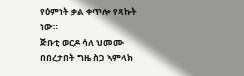የዕምነት ቃል ቀጥሎ የጻኩት ነው።
ጅቡቲ ወርዶ ሳለ ህመሙ በበረታበት ግዜ ስጋ ኣምላክ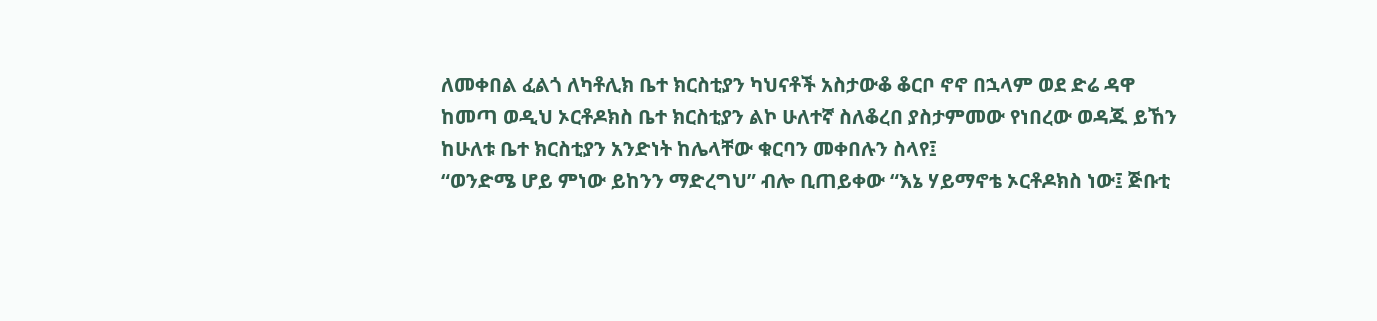ለመቀበል ፈልጎ ለካቶሊክ ቤተ ክርስቲያን ካህናቶች አስታውቆ ቆርቦ ኖኖ በኋላም ወደ ድሬ ዳዋ ከመጣ ወዲህ ኦርቶዶክስ ቤተ ክርስቲያን ልኮ ሁለተኛ ስለቆረበ ያስታምመው የነበረው ወዳጁ ይኸን ከሁለቱ ቤተ ክርስቲያን አንድነት ከሌላቸው ቁርባን መቀበሉን ስላየ፤
“ወንድሜ ሆይ ምነው ይከንን ማድረግህ” ብሎ ቢጠይቀው “እኔ ሃይማኖቴ ኦርቶዶክስ ነው፤ ጅቡቲ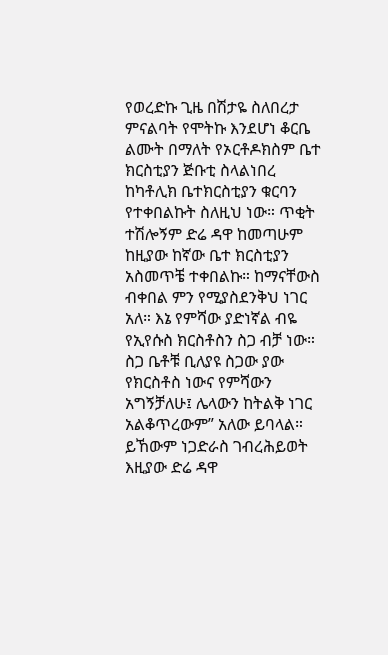የወረድኩ ጊዜ በሽታዬ ስለበረታ ምናልባት የሞትኩ እንደሆነ ቆርቤ ልሙት በማለት የኦርቶዶክስም ቤተ ክርስቲያን ጅቡቲ ስላልነበረ ከካቶሊክ ቤተክርስቲያን ቁርባን የተቀበልኩት ስለዚህ ነው። ጥቂት ተሽሎኝም ድሬ ዳዋ ከመጣሁም ከዚያው ከኛው ቤተ ክርስቲያን አስመጥቼ ተቀበልኩ። ከማናቸውስ ብቀበል ምን የሚያስደንቅህ ነገር አለ። እኔ የምሻው ያድነኛል ብዬ የኢየሱስ ክርስቶስን ስጋ ብቻ ነው። ስጋ ቤቶቹ ቢለያዩ ስጋው ያው የክርስቶስ ነውና የምሻውን አግኝቻለሁ፤ ሌላውን ከትልቅ ነገር አልቆጥረውም” አለው ይባላል። ይኸውም ነጋድራስ ገብረሕይወት እዚያው ድሬ ዳዋ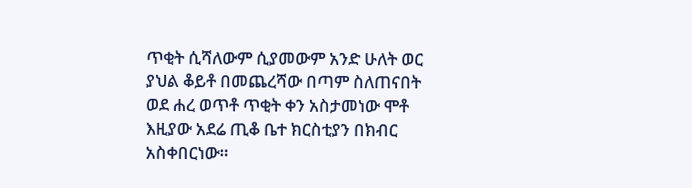ጥቂት ሲሻለውም ሲያመውም አንድ ሁለት ወር ያህል ቆይቶ በመጨረሻው በጣም ስለጠናበት ወደ ሐረ ወጥቶ ጥቂት ቀን አስታመነው ሞቶ እዚያው አደሬ ጢቆ ቤተ ክርስቲያን በክብር አስቀበርነው።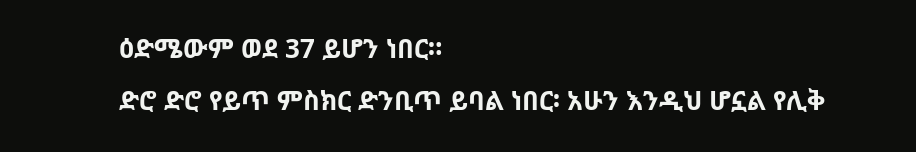ዕድሜውም ወደ 37 ይሆን ነበር።
ድሮ ድሮ የይጥ ምስክር ድንቢጥ ይባል ነበር፡ አሁን እንዲህ ሆኗል የሊቅ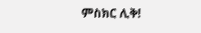ምስክር ሊቅ!